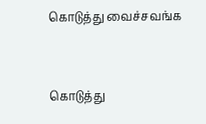கொடுத்து வைச்சவங்க


கொடுத்து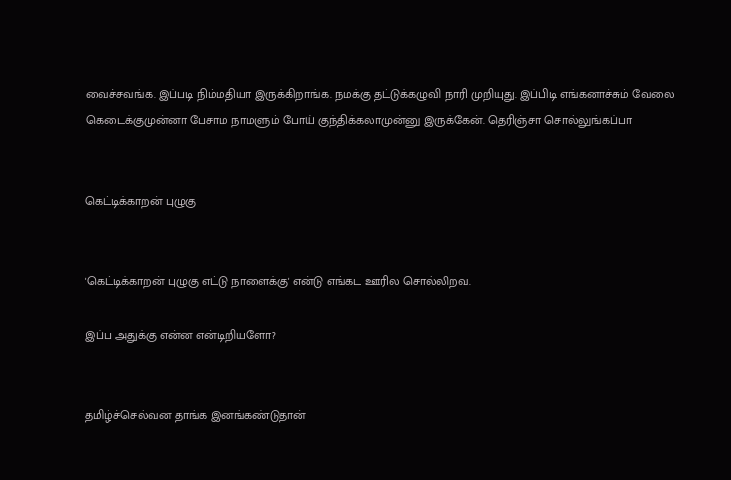வைச்சவங்க. இப்படி நிம்மதியா இருக்கிறாங்க. நமக்கு தட்டுக்கழுவி நாரி முறியுது. இப்பிடி எங்கனாச்சும் வேலை கெடைக்குமுன்னா பேசாம நாமளும் போய் குந்திக்கலாமுன்னு இருக்கேன். தெரிஞ்சா சொல்லுங்கப்பா


கெட்டிக்காறன் புழுகு


'கெட்டிக்காறன் புழுகு எட்டு நாளைக்கு' என்டு எங்கட ஊரில சொல்லிறவ.

இப்ப அதுக்கு என்ன என்டிறியளோ?


தமிழ்ச்செல்வன தாங்க இனங்கண்டுதான்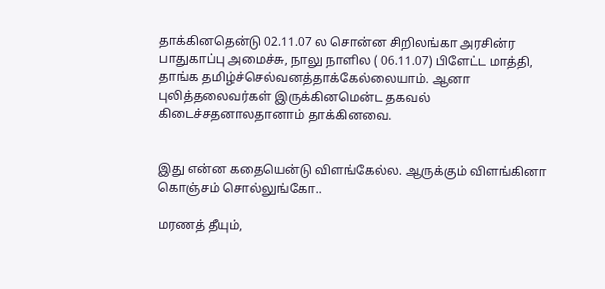தாக்கினதென்டு 02.11.07 ல சொன்ன சிறிலங்கா அரசின்ர பாதுகாப்பு அமைச்சு, நாலு நாளில ( 06.11.07) பிளேட்ட மாத்தி, தாங்க தமிழ்ச்செல்வனத்தாக்கேல்லையாம். ஆனா புலித்தலைவர்கள் இருக்கினமென்ட தகவல் கிடைச்சதனாலதானாம் தாக்கினவை.


இது என்ன கதையென்டு விளங்கேல்ல. ஆருக்கும் விளங்கினா கொஞ்சம் சொல்லுங்கோ..

மரணத் தீயும்,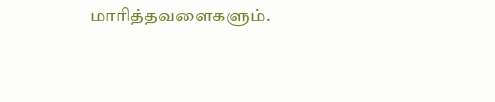மாரித்தவளைகளும்.